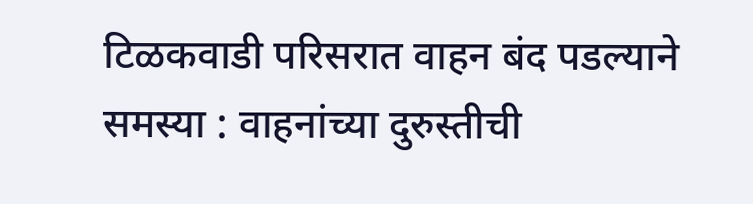टिळकवाडी परिसरात वाहन बंद पडल्याने समस्या : वाहनांच्या दुरुस्तीची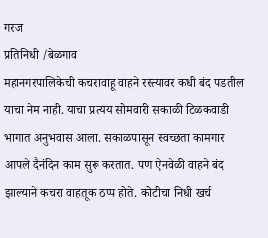गरज
प्रतिनिधी /बेळगाव
महानगरपालिकेची कचरावाहू वाहने रस्त्यावर कधी बंद पडतील याचा नेम नाही. याचा प्रत्यय सोमवारी सकाळी टिळकवाडी भागात अनुभवास आला. सकाळपासून स्वच्छता कामगार आपले दैनंदिन काम सुरू करतात. पण ऐनवेळी वाहने बंद झाल्याने कचरा वाहतूक ठप्प होते. कोटीचा निधी खर्च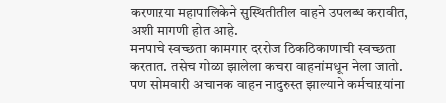करणाऱया महापालिकेने सुस्थितीतील वाहने उपलब्ध करावीत, अशी मागणी होत आहे.
मनपाचे स्वच्छता कामगार दररोज ठिकठिकाणाची स्वच्छता करतात. तसेच गोळा झालेला कचरा वाहनांमधून नेला जातो. पण सोमवारी अचानक वाहन नादुरुस्त झाल्याने कर्मचाऱयांना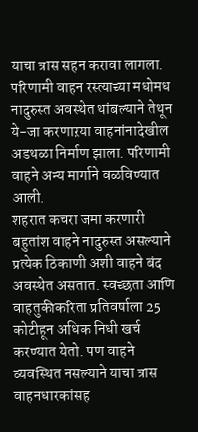याचा त्रास सहन करावा लागला. परिणामी वाहन रस्त्याच्या मधोमध नादुरुस्त अवस्थेत थांबल्याने तेथून ये-जा करणाऱया वाहनांनादेखील अडथळा निर्माण झाला. परिणामी वाहने अन्य मार्गाने वळविण्यात आली.
शहरात कचरा जमा करणारी बहुतांश वाहने नादुरुस्त असल्याने प्रत्येक ठिकाणी अशी वाहने बंद अवस्थेत असतात. स्वच्छता आणि वाहतुकीकरिता प्रतिवर्षाला 25 कोटीहून अधिक निधी खर्च करण्यात येतो. पण वाहने व्यवस्थित नसल्याने याचा त्रास वाहनधारकांसह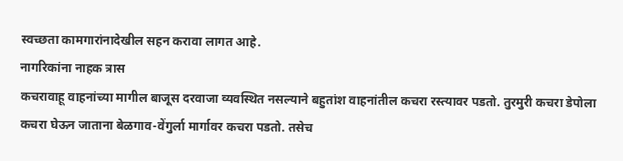स्वच्छता कामगारांनादेखील सहन करावा लागत आहे.
नागरिकांना नाहक त्रास
कचरावाहू वाहनांच्या मागील बाजूस दरवाजा व्यवस्थित नसल्याने बहुतांश वाहनांतील कचरा रस्त्यावर पडतो. तुरमुरी कचरा डेपोला कचरा घेऊन जाताना बेळगाव-वेंगुर्ला मार्गावर कचरा पडतो. तसेच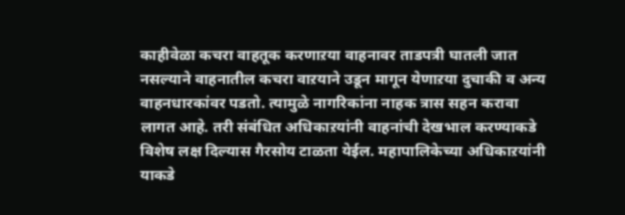काहीवेळा कचरा वाहतूक करणाऱया वाहनावर ताडपत्री घातली जात नसल्याने वाहनातील कचरा वाऱयाने उडून मागून येणाऱया दुचाकी व अन्य वाहनधारकांवर पडतो. त्यामुळे नागरिकांना नाहक त्रास सहन करावा लागत आहे. तरी संबंधित अधिकाऱयांनी वाहनांची देखभाल करण्याकडे विशेष लक्ष दिल्यास गैरसोय टाळता येईल. महापालिकेच्या अधिकाऱयांनी याकडे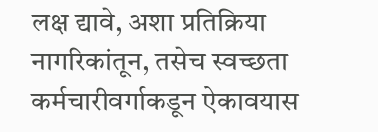लक्ष द्यावे, अशा प्रतिक्रिया नागरिकांतून, तसेच स्वच्छता कर्मचारीवर्गाकडून ऐकावयास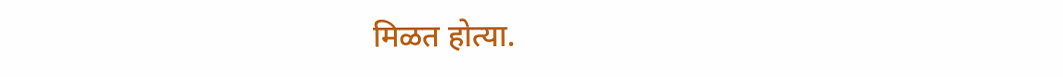मिळत होत्या.